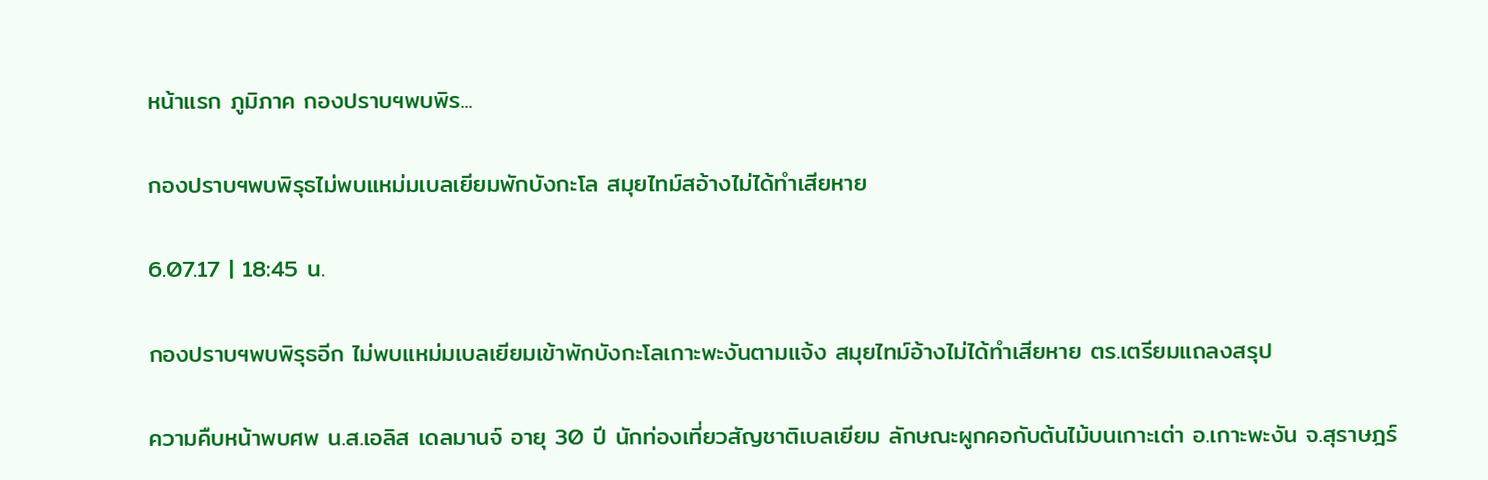หน้าแรก ภูมิภาค กองปราบฯพบพิร...

กองปราบฯพบพิรุธไม่พบแหม่มเบลเยียมพักบังกะโล สมุยไทม์สอ้างไม่ได้ทำเสียหาย

6.07.17 | 18:45 น.

กองปราบฯพบพิรุธอีก ไม่พบแหม่มเบลเยียมเข้าพักบังกะโลเกาะพะงันตามแจ้ง สมุยไทม์อ้างไม่ได้ทำเสียหาย ตร.เตรียมแถลงสรุป

ความคืบหน้าพบศพ น.ส.เอลิส เดลมานจ์ อายุ 30 ปี นักท่องเที่ยวสัญชาติเบลเยียม ลักษณะผูกคอกับต้นไม้บนเกาะเต่า อ.เกาะพะงัน จ.สุราษฎร์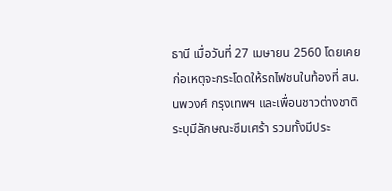ธานี เมื่อวันที่ 27 เมษายน 2560 โดยเคยก่อเหตุจะกระโดดให้รถไฟชนในท้องที่ สน.นพวงศ์ กรุงเทพฯ และเพื่อนชาวต่างชาติระบุมีลักษณะซึมเศร้า รวมทั้งมีประ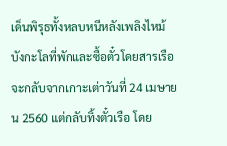เด็นพิรุธทั้งหลบหนีหลังเพลิงไหม้บังกะโลที่พักและซื้อตั๋วโดยสารเรือจะกลับจากเกาะเต่าวันที่ 24 เมษายน 2560 แต่กลับทิ้งตั๋วเรือ โดย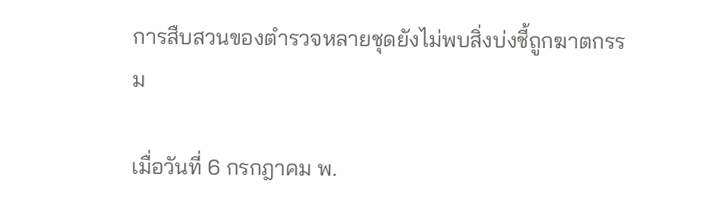การสืบสวนของตำรวจหลายชุดยังไม่พบสิ่งบ่งชี้ถูกฆาตกรรม

เมื่อวันที่ 6 กรกฎาคม พ.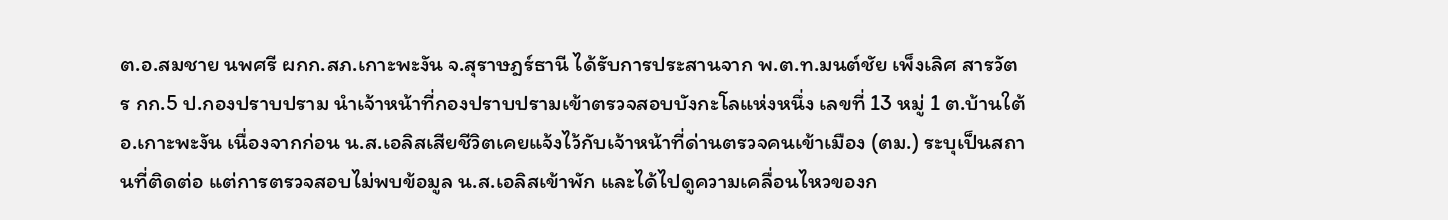ต.อ.สมชาย นพศรี ผกก.สภ.เกาะพะงัน จ.สุราษฎร์ธานี ได้รับการประสานจาก พ.ต.ท.มนต์ชัย เพ็งเลิศ สารวัตร กก.5 ป.กองปราบปราม นำเจ้าหน้าที่กองปราบปรามเข้าตรวจสอบบังกะโลแห่งหนึ่ง เลขที่ 13 หมู่ 1 ต.บ้านใต้ อ.เกาะพะงัน เนื่องจากก่อน น.ส.เอลิสเสียชีวิตเคยแจ้งไว้กับเจ้าหน้าที่ด่านตรวจคนเข้าเมือง (ตม.) ระบุเป็นสถานที่ติดต่อ แต่การตรวจสอบไม่พบข้อมูล น.ส.เอลิสเข้าพัก และได้ไปดูความเคลื่อนไหวของก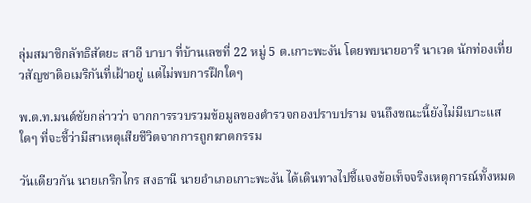ลุ่มสมาชิกลัทธิสัตยะ สาอี บาบา ที่บ้านเลขที่ 22 หมู่ 5 ต.เกาะพะงัน โดยพบนายอารี นาเวด นักท่องเที่ยวสัญชาติอเมริกันที่เฝ้าอยู่ แต่ไม่พบการฝึกใดๆ

พ.ต.ท.มนต์ชัยกล่าวว่า จากการรวบรวมข้อมูลของตำรวจกองปราบปราม จนถึงขณะนี้ยังไม่มีเบาะแสใดๆ ที่จะชี้ว่ามีสาเหตุเสียชีวิตจากการถูกฆาตกรรม

วันเดียวกัน นายเกริกไกร สงธานี นายอำเภอเกาะพะงัน ได้เดินทางไปชี้แจงข้อเท็จจริงเหตุการณ์ทั้งหมด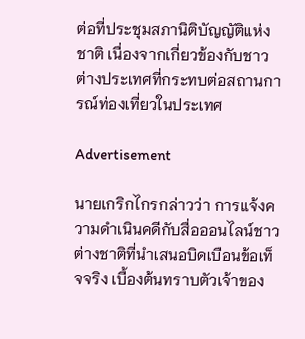ต่อที่ประชุมสภานิติบัญญัติแห่งชาติ เนื่องจากเกี่ยวข้องกับชาวต่างประเทศที่กระทบต่อสถานการณ์ท่องเที่ยวในประเทศ

Advertisement

นายเกริกไกรกล่าวว่า การแจ้งความดำเนินคดีกับสื่อออนไลน์ชาวต่างชาติที่นำเสนอบิดเบือนข้อเท็จจริง เบื้องต้นทราบตัวเจ้าของ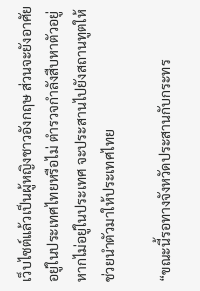เว็บไซต์แล้วเป็นผู้หญิงชาวอังกฤษ ส่วนจะยังอาศัยอยู่ในประเทศไทยหรือไม่ ตำรวจกำลังสืบหาตัวอยู่ หากไม่อยู่ในประเทศ จะประสานไปยังสถานทูตให้ช่วยนำตัวมาให้ประเทศไทย

“ขณะนี้รอทางจังหวัดประสานกับกระทร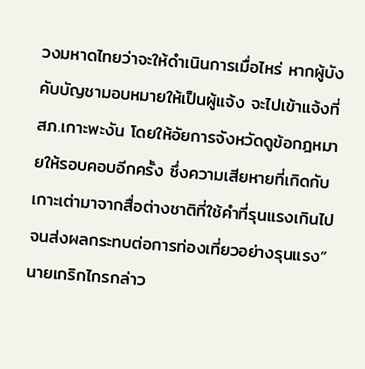วงมหาดไทยว่าจะให้ดำเนินการเมื่อไหร่ หากผู้บังคับบัญชามอบหมายให้เป็นผู้แจ้ง จะไปเข้าแจ้งที่ สภ.เกาะพะงัน โดยให้อัยการจังหวัดดูข้อกฎหมายให้รอบคอบอีกครั้ง ซึ่งความเสียหายที่เกิดกับเกาะเต่ามาจากสื่อต่างชาติที่ใช้คำที่รุนแรงเกินไปจนส่งผลกระทบต่อการท่องเที่ยวอย่างรุนแรง” นายเกริกไกรกล่าว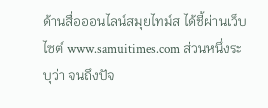ด้านสื่อออนไลน์สมุยไทม์ส ได้ชี้ผ่านเว็บไซต์ www.samuitimes.com ส่วนหนึ่งระบุว่า จนถึงปัจ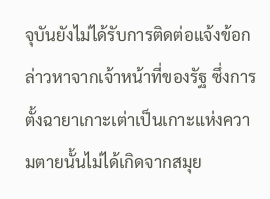จุบันยังไม่ได้รับการติดต่อแจ้งข้อกล่าวหาจากเจ้าหน้าที่ของรัฐ ซึ่งการตั้งฉายาเกาะเต่าเป็นเกาะแห่งความตายนั้นไม่ได้เกิดจากสมุย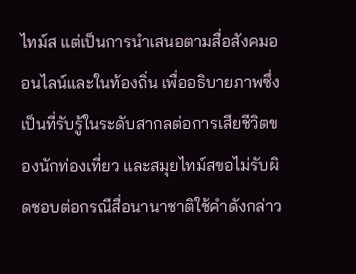ไทม์ส แต่เป็นการนำเสนอตามสื่อสังคมออนไลน์และในท้องถิ่น เพื่ออธิบายภาพซึ่งเป็นที่รับรู้ในระดับสากลต่อการเสียชีวิตของนักท่องเที่ยว และสมุยไทม์สขอไม่รับผิดชอบต่อกรณีสื่อนานาชาติใช้คำดังกล่าว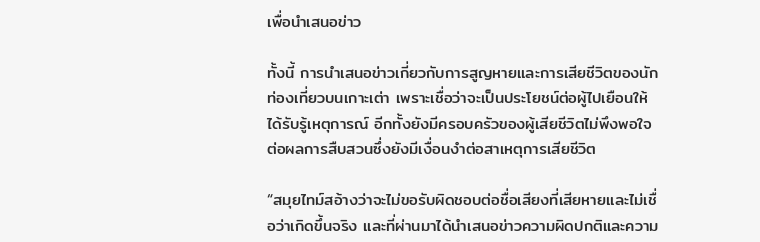เพื่อนำเสนอข่าว

ทั้งนี้ การนำเสนอข่าวเกี่ยวกับการสูญหายและการเสียชีวิตของนักท่องเที่ยวบนเกาะเต่า เพราะเชื่อว่าจะเป็นประโยชน์ต่อผู้ไปเยือนให้ได้รับรู้เหตุการณ์ อีกทั้งยังมีครอบครัวของผู้เสียชีวิตไม่พึงพอใจต่อผลการสืบสวนซึ่งยังมีเงื่อนงำต่อสาเหตุการเสียชีวิต

“สมุยไทม์สอ้างว่าจะไม่ขอรับผิดชอบต่อชื่อเสียงที่เสียหายและไม่เชื่อว่าเกิดขึ้นจริง และที่ผ่านมาได้นำเสนอข่าวความผิดปกติและความ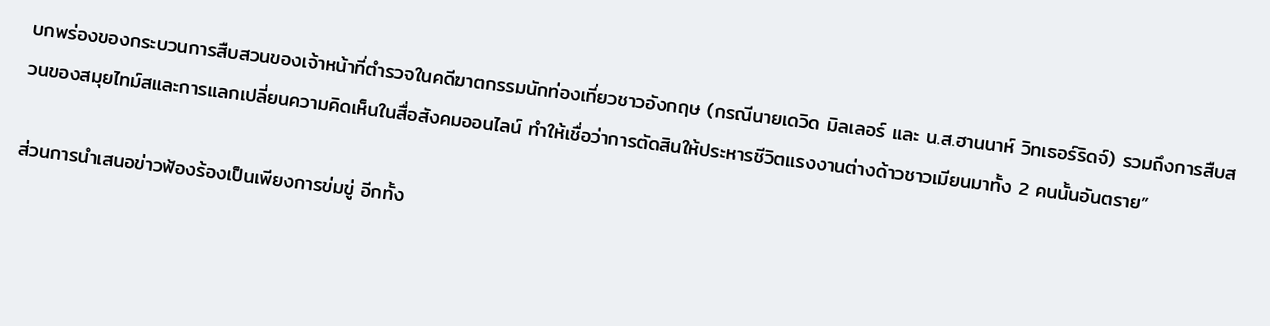บกพร่องของกระบวนการสืบสวนของเจ้าหน้าที่ตำรวจในคดีฆาตกรรมนักท่องเที่ยวชาวอังกฤษ (กรณีนายเดวิด มิลเลอร์ และ น.ส.ฮานนาห์ วิทเธอร์ริดจ์) รวมถึงการสืบสวนของสมุยไทม์สและการแลกเปลี่ยนความคิดเห็นในสื่อสังคมออนไลน์ ทำให้เชื่อว่าการตัดสินให้ประหารชีวิตแรงงานต่างด้าวชาวเมียนมาทั้ง 2 คนนั้นอันตราย”

ส่วนการนำเสนอข่าวฟ้องร้องเป็นเพียงการข่มขู่ อีกทั้ง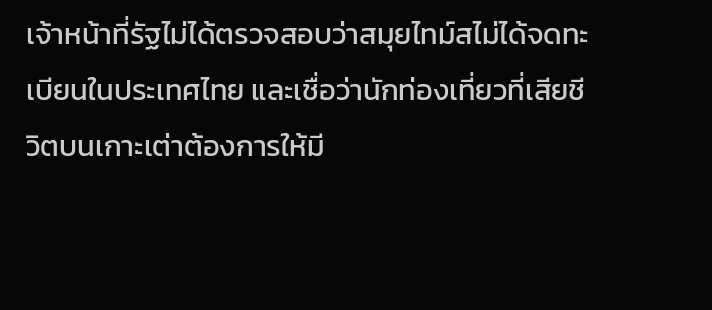เจ้าหน้าที่รัฐไม่ได้ตรวจสอบว่าสมุยไทม์สไม่ได้จดทะเบียนในประเทศไทย และเชื่อว่านักท่องเที่ยวที่เสียชีวิตบนเกาะเต่าต้องการให้มี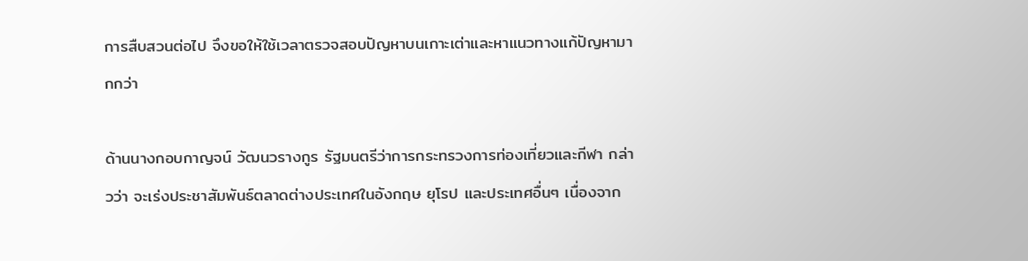การสืบสวนต่อไป จึงขอให้ใช้เวลาตรวจสอบปัญหาบนเกาะเต่าและหาแนวทางแก้ปัญหามากกว่า

ด้านนางกอบกาญจน์ วัฒนวรางกูร รัฐมนตรีว่าการกระทรวงการท่องเที่ยวและกีฬา กล่าวว่า จะเร่งประชาสัมพันธ์ตลาดต่างประเทศในอังกฤษ ยุโรป และประเทศอื่นๆ เนื่องจาก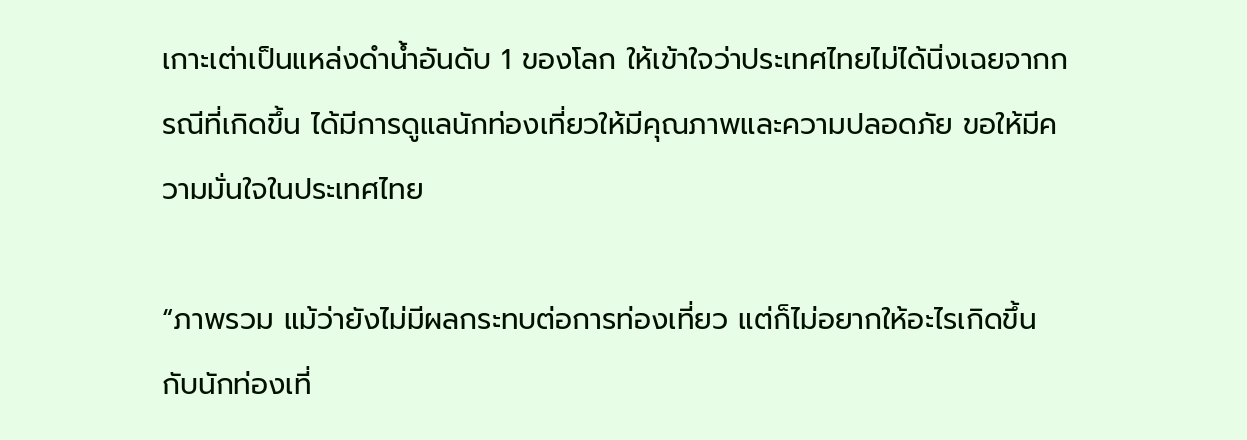เกาะเต่าเป็นแหล่งดำน้ำอันดับ 1 ของโลก ให้เข้าใจว่าประเทศไทยไม่ได้นิ่งเฉยจากกรณีที่เกิดขึ้น ได้มีการดูแลนักท่องเที่ยวให้มีคุณภาพและความปลอดภัย ขอให้มีความมั่นใจในประเทศไทย

“ภาพรวม แม้ว่ายังไม่มีผลกระทบต่อการท่องเที่ยว แต่ก็ไม่อยากให้อะไรเกิดขึ้นกับนักท่องเที่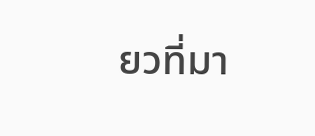ยวที่มา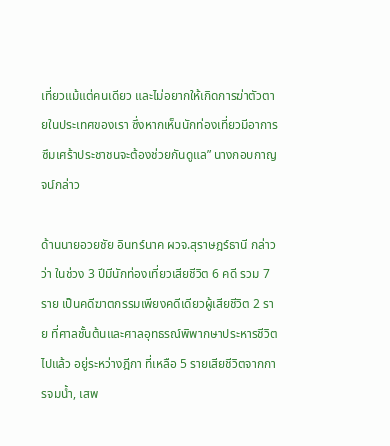เที่ยวแม้แต่คนเดียว และไม่อยากให้เกิดการฆ่าตัวตายในประเทศของเรา ซึ่งหากเห็นนักท่องเที่ยวมีอาการซึมเศร้าประชาชนจะต้องช่วยกันดูแล” นางกอบกาญจน์กล่าว

ด้านนายอวยชัย อินทร์นาค ผวจ.สุราษฎร์ธานี กล่าวว่า ในช่วง 3 ปีมีนักท่องเที่ยวเสียชีวิต 6 คดี รวม 7 ราย เป็นคดีฆาตกรรมเพียงคดีเดียวผู้เสียชีวิต 2 ราย ที่ศาลชั้นต้นและศาลอุทธรณ์พิพากษาประหารชีวิตไปแล้ว อยู่ระหว่างฎีกา ที่เหลือ 5 รายเสียชีวิตจากการจมน้ำ, เสพ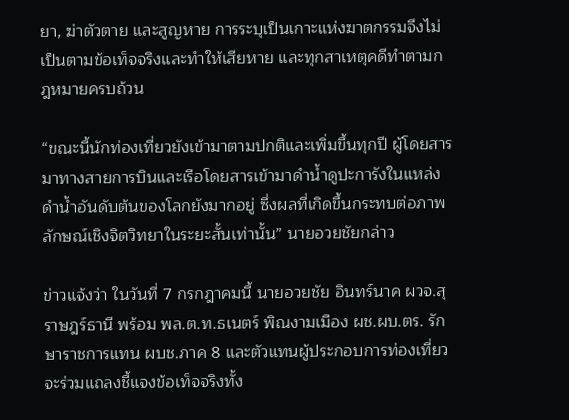ยา, ฆ่าตัวตาย และสูญหาย การระบุเป็นเกาะแห่งฆาตกรรมจึงไม่เป็นตามข้อเท็จจริงและทำให้เสียหาย และทุกสาเหตุคดีทำตามกฎหมายครบถ้วน

“ขณะนี้นักท่องเที่ยวยังเข้ามาตามปกติและเพิ่มขึ้นทุกปี ผู้โดยสารมาทางสายการบินและเรือโดยสารเข้ามาดำน้ำดูปะการังในแหล่งดำน้ำอันดับต้นของโลกยังมากอยู่ ซึ่งผลที่เกิดขึ้นกระทบต่อภาพลักษณ์เชิงจิตวิทยาในระยะสั้นเท่านั้น” นายอวยชัยกล่าว

ข่าวแจ้งว่า ในวันที่ 7 กรกฎาคมนี้ นายอวยชัย อินทร์นาค ผวจ.สุราษฎร์ธานี พร้อม พล.ต.ท.ธเนตร์ พิณงามเมือง ผช.ผบ.ตร. รักษาราชการแทน ผบช.ภาค 8 และตัวแทนผู้ประกอบการท่องเที่ยว จะร่วมแถลงชี้แจงข้อเท็จจริงทั้ง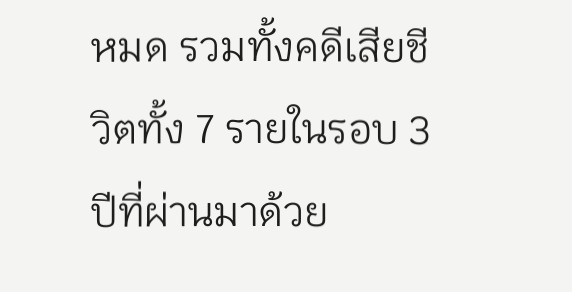หมด รวมทั้งคดีเสียชีวิตทั้ง 7 รายในรอบ 3 ปีที่ผ่านมาด้วย